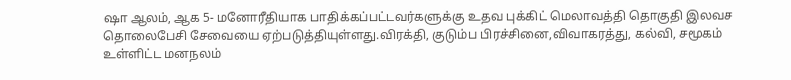ஷா ஆலம், ஆக 5- மனோரீதியாக பாதிக்கப்பட்டவர்களுக்கு உதவ புக்கிட் மெலாவத்தி தொகுதி இலவச தொலைபேசி சேவையை ஏற்படுத்தியுள்ளது.விரக்தி, குடும்ப பிரச்சினை,விவாகரத்து, கல்வி, சமூகம் உள்ளிட்ட மனநலம்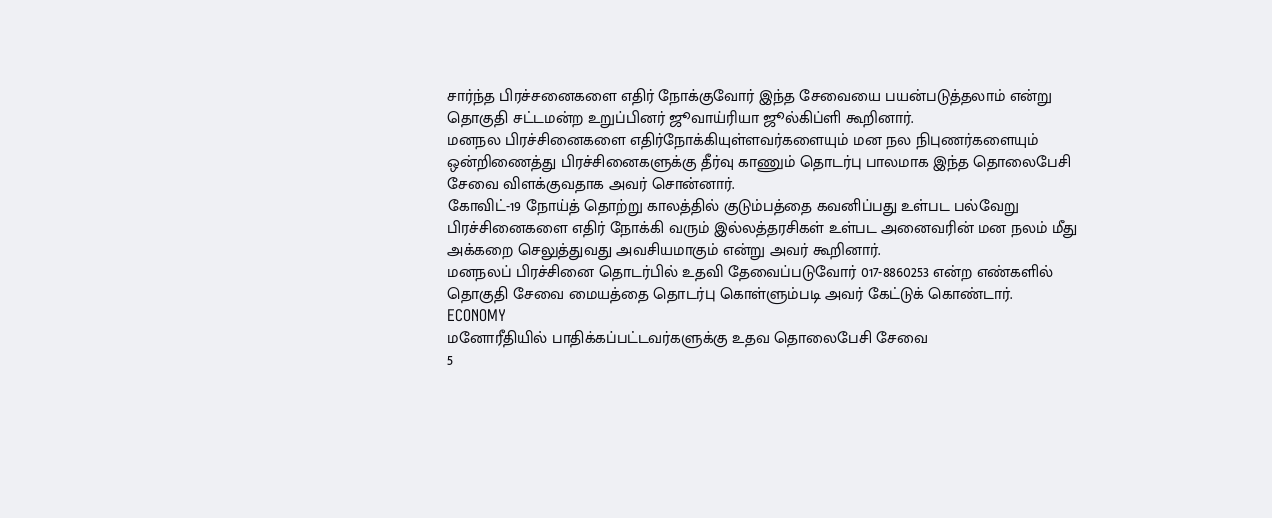சார்ந்த பிரச்சனைகளை எதிர் நோக்குவோர் இந்த சேவையை பயன்படுத்தலாம் என்று தொகுதி சட்டமன்ற உறுப்பினர் ஜூவாய்ரியா ஜூல்கிப்ளி கூறினார்.
மனநல பிரச்சினைகளை எதிர்நோக்கியுள்ளவர்களையும் மன நல நிபுணர்களையும் ஒன்றிணைத்து பிரச்சினைகளுக்கு தீர்வு காணும் தொடர்பு பாலமாக இந்த தொலைபேசி சேவை விளக்குவதாக அவர் சொன்னார்.
கோவிட்-19 நோய்த் தொற்று காலத்தில் குடும்பத்தை கவனிப்பது உள்பட பல்வேறு பிரச்சினைகளை எதிர் நோக்கி வரும் இல்லத்தரசிகள் உள்பட அனைவரின் மன நலம் மீது அக்கறை செலுத்துவது அவசியமாகும் என்று அவர் கூறினார்.
மனநலப் பிரச்சினை தொடர்பில் உதவி தேவைப்படுவோர் 017-8860253 என்ற எண்களில் தொகுதி சேவை மையத்தை தொடர்பு கொள்ளும்படி அவர் கேட்டுக் கொண்டார்.
ECONOMY
மனோரீதியில் பாதிக்கப்பட்டவர்களுக்கு உதவ தொலைபேசி சேவை
5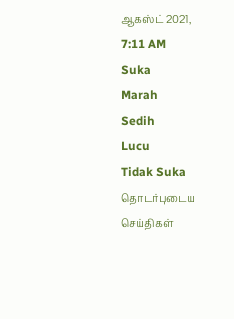ஆகஸ்ட் 2021, 7:11 AM
Suka
Marah
Sedih
Lucu
Tidak Suka
தொடர்புடைய செய்திகள்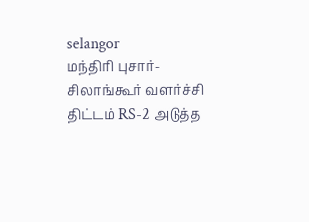selangor
மந்திரி புசார்- சிலாங்கூர் வளர்ச்சி திட்டம் RS-2 அடுத்த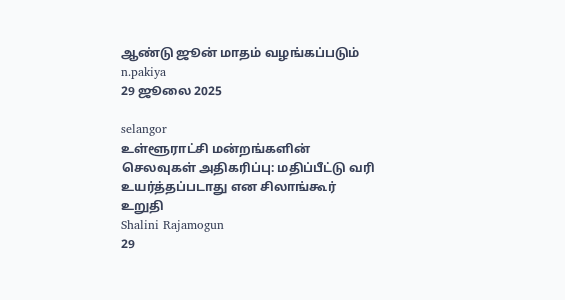ஆண்டு ஜூன் மாதம் வழங்கப்படும்
n.pakiya
29 ஜூலை 2025

selangor
உள்ளூராட்சி மன்றங்களின் செலவுகள் அதிகரிப்பு: மதிப்பீட்டு வரி உயர்த்தப்படாது என சிலாங்கூர் உறுதி
Shalini Rajamogun
29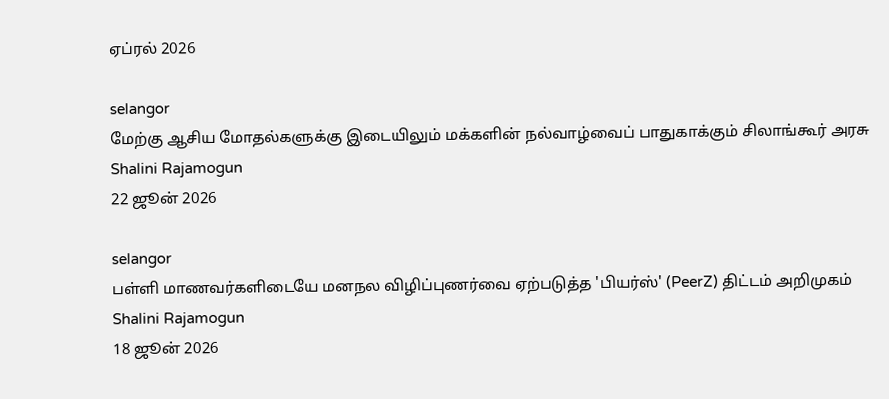ஏப்ரல் 2026

selangor
மேற்கு ஆசிய மோதல்களுக்கு இடையிலும் மக்களின் நல்வாழ்வைப் பாதுகாக்கும் சிலாங்கூர் அரசு
Shalini Rajamogun
22 ஜூன் 2026

selangor
பள்ளி மாணவர்களிடையே மனநல விழிப்புணர்வை ஏற்படுத்த 'பியர்ஸ்' (PeerZ) திட்டம் அறிமுகம்
Shalini Rajamogun
18 ஜூன் 2026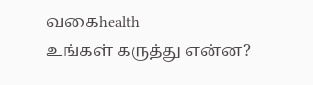வகைhealth
உங்கள் கருத்து என்ன?